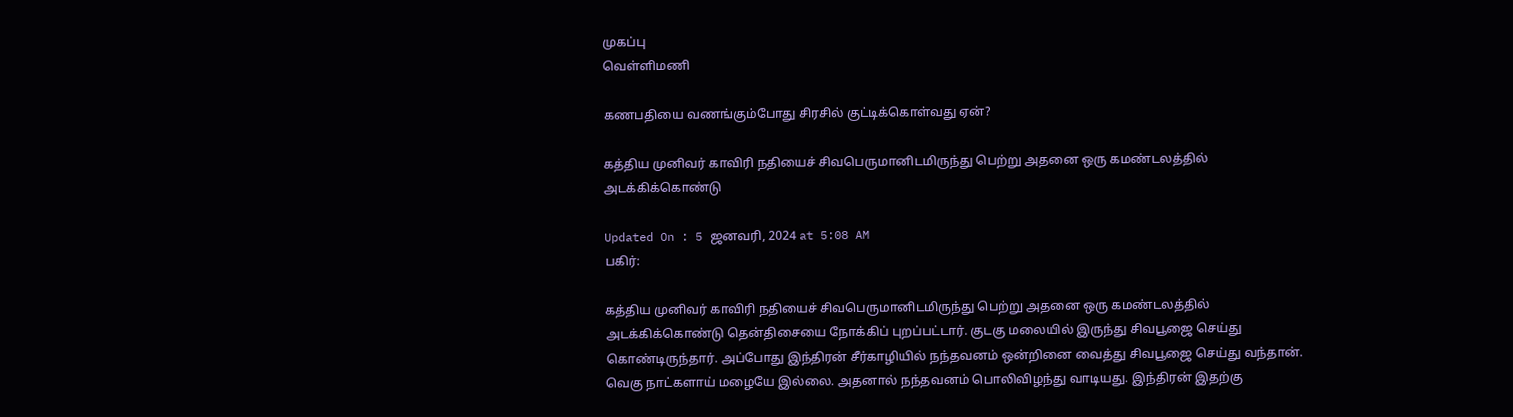முகப்பு
வெள்ளிமணி

கணபதியை வணங்கும்போது சிரசில் குட்டிக்கொள்வது ஏன்?

கத்திய முனிவர் காவிரி நதியைச் சிவபெருமானிடமிருந்து பெற்று அதனை ஒரு கமண்டலத்தில் அடக்கிக்கொண்டு

Updated On : 5 ஜனவரி, 2024 at 5:08 AM
பகிர்:

கத்திய முனிவர் காவிரி நதியைச் சிவபெருமானிடமிருந்து பெற்று அதனை ஒரு கமண்டலத்தில் அடக்கிக்கொண்டு தென்திசையை நோக்கிப் புறப்பட்டார். குடகு மலையில் இருந்து சிவபூஜை செய்து கொண்டிருந்தார். அப்போது இந்திரன் சீர்காழியில் நந்தவனம் ஒன்றினை வைத்து சிவபூஜை செய்து வந்தான். வெகு நாட்களாய் மழையே இல்லை. அதனால் நந்தவனம் பொலிவிழந்து வாடியது. இந்திரன் இதற்கு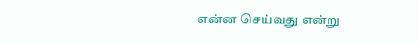என்ன செய்வது என்று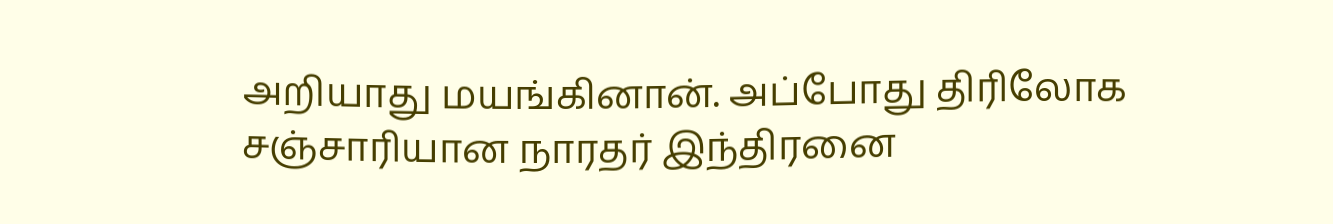அறியாது மயங்கினான். அப்போது திரிலோக சஞ்சாரியான நாரதர் இந்திரனை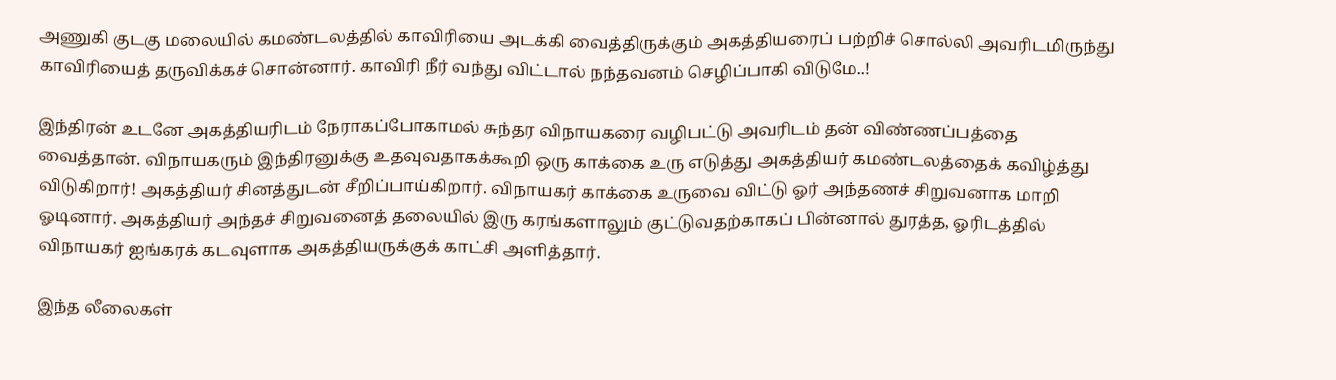அணுகி குடகு மலையில் கமண்டலத்தில் காவிரியை அடக்கி வைத்திருக்கும் அகத்தியரைப் பற்றிச் சொல்லி அவரிடமிருந்து காவிரியைத் தருவிக்கச் சொன்னார். காவிரி நீர் வந்து விட்டால் நந்தவனம் செழிப்பாகி விடுமே..!

இந்திரன் உடனே அகத்தியரிடம் நேராகப்போகாமல் சுந்தர விநாயகரை வழிபட்டு அவரிடம் தன் விண்ணப்பத்தை வைத்தான். விநாயகரும் இந்திரனுக்கு உதவுவதாகக்கூறி ஒரு காக்கை உரு எடுத்து அகத்தியர் கமண்டலத்தைக் கவிழ்த்து விடுகிறார்! அகத்தியர் சினத்துடன் சீறிப்பாய்கிறார். விநாயகர் காக்கை உருவை விட்டு ஓர் அந்தணச் சிறுவனாக மாறி ஓடினார். அகத்தியர் அந்தச் சிறுவனைத் தலையில் இரு கரங்களாலும் குட்டுவதற்காகப் பின்னால் துரத்த, ஓரிடத்தில் விநாயகர் ஐங்கரக் கடவுளாக அகத்தியருக்குக் காட்சி அளித்தார்.

இந்த லீலைகள்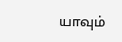யாவும்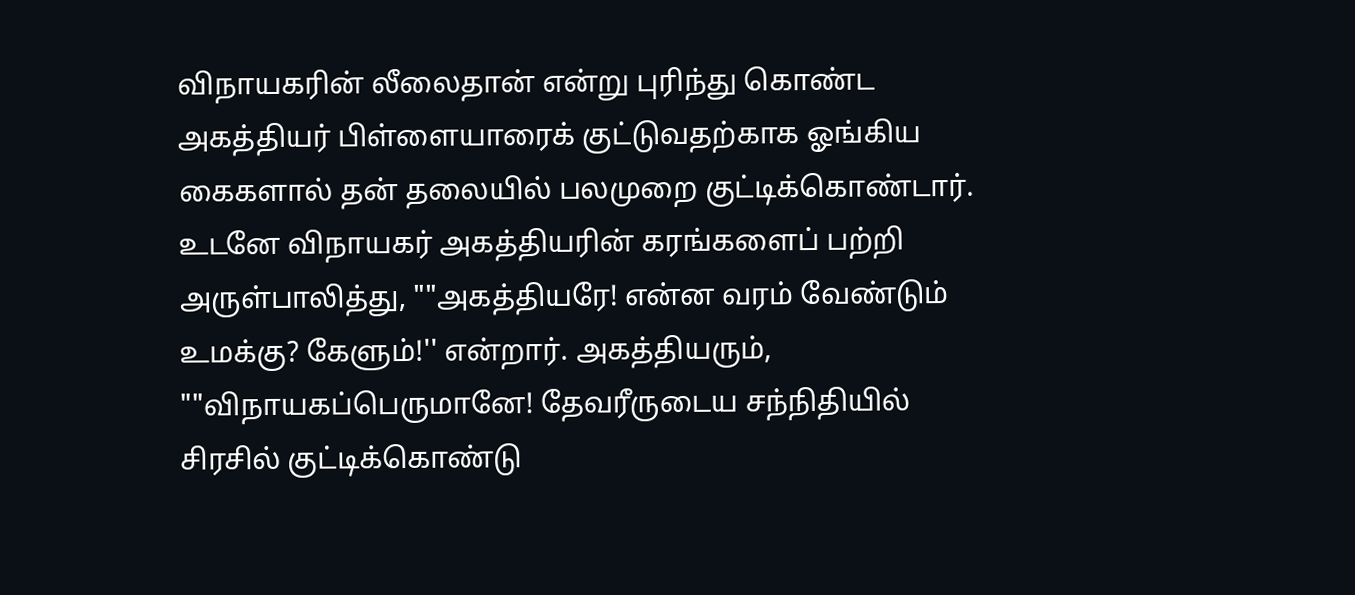விநாயகரின் லீலைதான் என்று புரிந்து கொண்ட அகத்தியர் பிள்ளையாரைக் குட்டுவதற்காக ஓங்கிய கைகளால் தன் தலையில் பலமுறை குட்டிக்கொண்டார். உடனே விநாயகர் அகத்தியரின் கரங்களைப் பற்றி அருள்பாலித்து, ""அகத்தியரே! என்ன வரம் வேண்டும் உமக்கு? கேளும்!'' என்றார். அகத்தியரும், ""விநாயகப்பெருமானே! தேவரீருடைய சந்நிதியில் சிரசில் குட்டிக்கொண்டு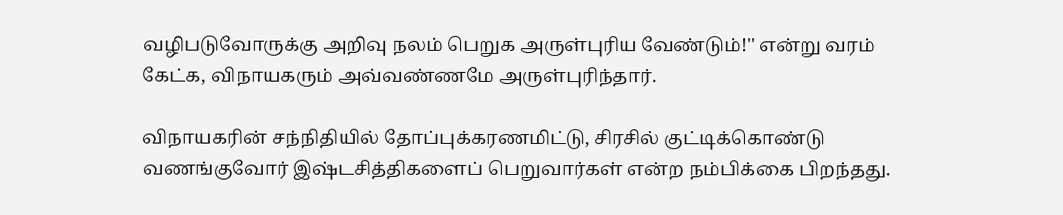வழிபடுவோருக்கு அறிவு நலம் பெறுக அருள்புரிய வேண்டும்!'' என்று வரம் கேட்க, விநாயகரும் அவ்வண்ணமே அருள்புரிந்தார்.

விநாயகரின் சந்நிதியில் தோப்புக்கரணமிட்டு, சிரசில் குட்டிக்கொண்டு வணங்குவோர் இஷ்டசித்திகளைப் பெறுவார்கள் என்ற நம்பிக்கை பிறந்தது.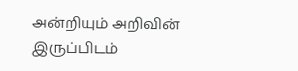அன்றியும் அறிவின் இருப்பிடம்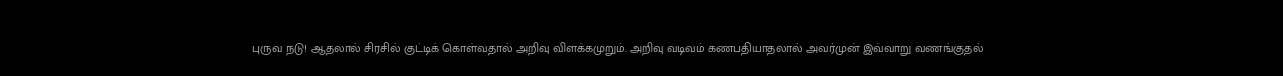புருவ நடு! ஆதலால் சிரசில் குட்டிக் கொள்வதால் அறிவு விளக்கமுறும். அறிவு வடிவம் கணபதியாதலால் அவர்முன் இவ்வாறு வணங்குதல்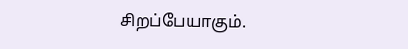சிறப்பேயாகும்.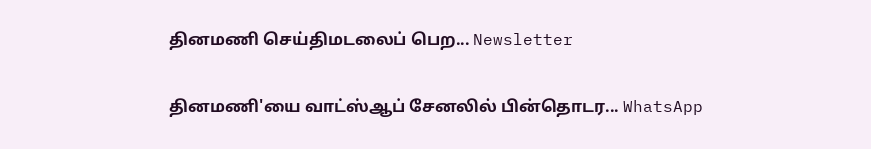தினமணி செய்திமடலைப் பெற... Newsletter

தினமணி'யை வாட்ஸ்ஆப் சேனலில் பின்தொடர... WhatsApp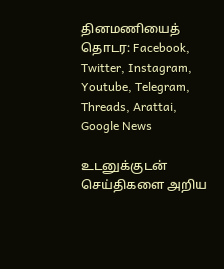தினமணியைத் தொடர: Facebook, Twitter, Instagram, Youtube, Telegram, Threads, Arattai, Google News

உடனுக்குடன் செய்திகளை அறிய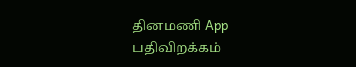தினமணி App பதிவிறக்கம்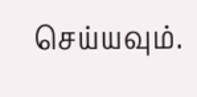செய்யவும்.